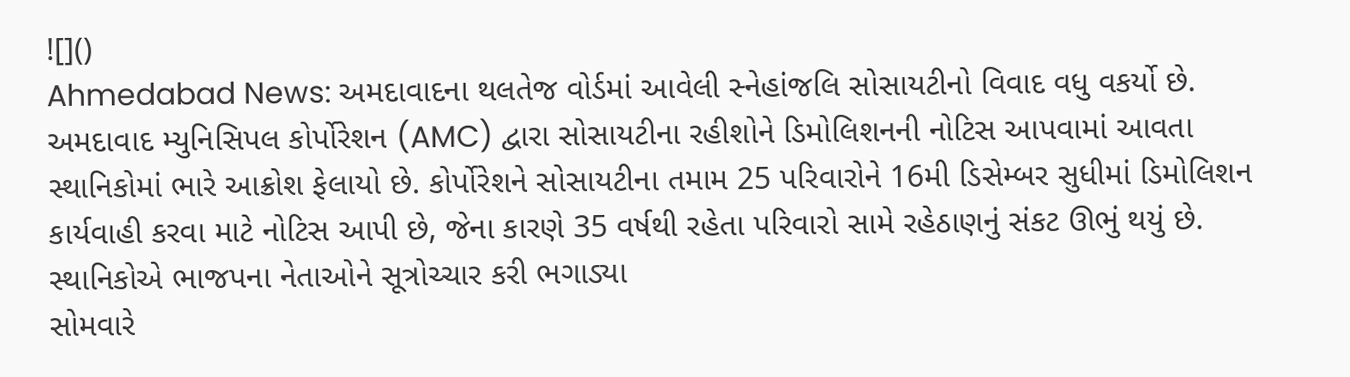![]()
Ahmedabad News: અમદાવાદના થલતેજ વોર્ડમાં આવેલી સ્નેહાંજલિ સોસાયટીનો વિવાદ વધુ વકર્યો છે. અમદાવાદ મ્યુનિસિપલ કોર્પોરેશન (AMC) દ્વારા સોસાયટીના રહીશોને ડિમોલિશનની નોટિસ આપવામાં આવતા સ્થાનિકોમાં ભારે આક્રોશ ફેલાયો છે. કોર્પોરેશને સોસાયટીના તમામ 25 પરિવારોને 16મી ડિસેમ્બર સુધીમાં ડિમોલિશન કાર્યવાહી કરવા માટે નોટિસ આપી છે, જેના કારણે 35 વર્ષથી રહેતા પરિવારો સામે રહેઠાણનું સંકટ ઊભું થયું છે.
સ્થાનિકોએ ભાજપના નેતાઓને સૂત્રોચ્ચાર કરી ભગાડ્યા
સોમવારે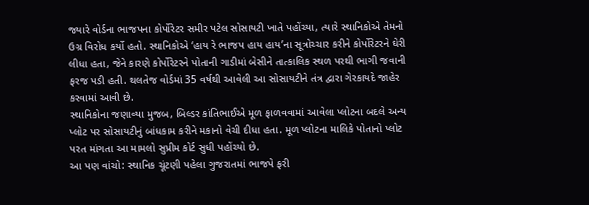જ્યારે વોર્ડના ભાજપના કોર્પોરેટર સમીર પટેલ સોસાયટી ખાતે પહોંચ્યા, ત્યારે સ્થાનિકોએ તેમનો ઉગ્ર વિરોધ કર્યો હતો. સ્થાનિકોએ ‘હાય રે ભાજપ હાય હાય’ના સૂત્રોચ્ચાર કરીને કોર્પોરેટરને ઘેરી લીધા હતા, જેને કારણે કોર્પોરેટરને પોતાની ગાડીમાં બેસીને તાત્કાલિક સ્થળ પરથી ભાગી જવાની ફરજ પડી હતી. થલતેજ વોર્ડમાં 35 વર્ષથી આવેલી આ સોસાયટીને તંત્ર દ્વારા ગેરકાયદે જાહેર કરવામાં આવી છે.
સ્થાનિકોના જણાવ્યા મુજબ, બિલ્ડર કાંતિભાઈએ મૂળ ફાળવવામાં આવેલા પ્લોટના બદલે અન્ય પ્લોટ પર સોસાયટીનું બાંધકામ કરીને મકાનો વેચી દીધા હતા. મૂળ પ્લોટના માલિકે પોતાનો પ્લોટ પરત માંગતા આ મામલો સુપ્રીમ કોર્ટ સુધી પહોંચ્યો છે.
આ પણ વાંચો: સ્થાનિક ચૂંટણી પહેલા ગુજરાતમાં ભાજપે ફરી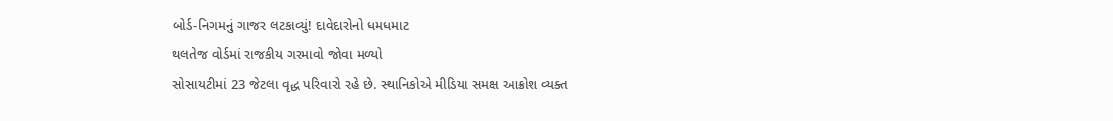બોર્ડ-નિગમનું ગાજર લટકાવ્યું! દાવેદારોનો ધમધમાટ
થલતેજ વોર્ડમાં રાજકીય ગરમાવો જોવા મળ્યો
સોસાયટીમાં 23 જેટલા વૃદ્ધ પરિવારો રહે છે. સ્થાનિકોએ મીડિયા સમક્ષ આક્રોશ વ્યક્ત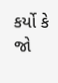કર્યો કે જો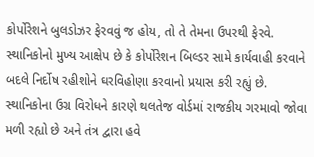કોર્પોરેશને બુલડોઝર ફેરવવું જ હોય, તો તે તેમના ઉપરથી ફેરવે. સ્થાનિકોનો મુખ્ય આક્ષેપ છે કે કોર્પોરેશન બિલ્ડર સામે કાર્યવાહી કરવાને બદલે નિર્દોષ રહીશોને ઘરવિહોણા કરવાનો પ્રયાસ કરી રહ્યું છે. સ્થાનિકોના ઉગ્ર વિરોધને કારણે થલતેજ વોર્ડમાં રાજકીય ગરમાવો જોવા મળી રહ્યો છે અને તંત્ર દ્વારા હવે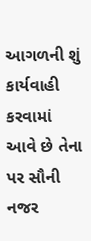આગળની શું કાર્યવાહી કરવામાં આવે છે તેના પર સૌની નજર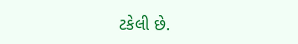ટકેલી છે.